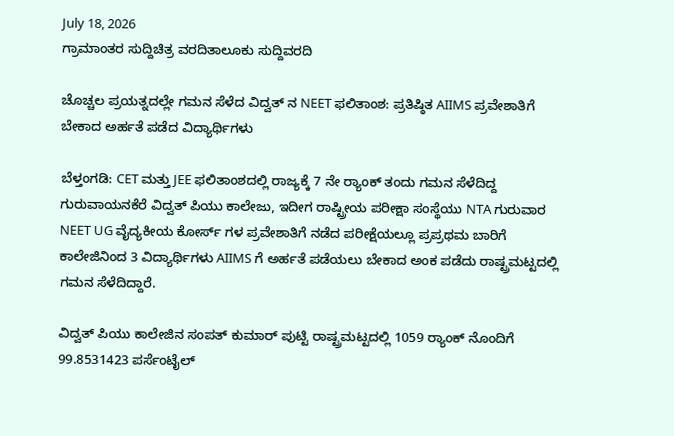July 18, 2026
ಗ್ರಾಮಾಂತರ ಸುದ್ದಿಚಿತ್ರ ವರದಿತಾಲೂಕು ಸುದ್ದಿವರದಿ

ಚೊಚ್ಚಲ ಪ್ರಯತ್ನದಲ್ಲೇ ಗಮನ ಸೆಳೆದ ವಿದ್ವತ್ ನ NEET ಫಲಿತಾಂಶ: ಪ್ರತಿಷ್ಠಿತ AIIMS ಪ್ರವೇಶಾತಿಗೆ ಬೇಕಾದ ಅರ್ಹತೆ ಪಡೆದ ವಿದ್ಯಾರ್ಥಿಗಳು

ಬೆಳ್ತಂಗಡಿ: CET ಮತ್ತು JEE ಫಲಿತಾಂಶದಲ್ಲಿ ರಾಜ್ಯಕ್ಕೆ 7 ನೇ ರ‍್ಯಾಂಕ್ ತಂದು ಗಮನ ಸೆಳೆದಿದ್ದ ಗುರುವಾಯನಕೆರೆ ವಿದ್ವತ್ ಪಿಯು ಕಾಲೇಜು, ಇದೀಗ ರಾಷ್ಟ್ರೀಯ ಪರೀಕ್ಷಾ ಸಂಸ್ಥೆಯು NTA ಗುರುವಾರ NEET UG ವೈದ್ಯಕೀಯ ಕೋರ್ಸ್ ಗಳ ಪ್ರವೇಶಾತಿಗೆ ನಡೆದ ಪರೀಕ್ಷೆಯಲ್ಲೂ ಪ್ರಪ್ರಥಮ ಬಾರಿಗೆ ಕಾಲೇಜಿನಿಂದ 3 ವಿದ್ಯಾರ್ಥಿಗಳು AIIMS ಗೆ ಅರ್ಹತೆ ಪಡೆಯಲು ಬೇಕಾದ ಅಂಕ ಪಡೆದು ರಾಷ್ಟ್ರಮಟ್ಟದಲ್ಲಿ ಗಮನ ಸೆಳೆದಿದ್ದಾರೆ.

ವಿದ್ವತ್ ಪಿಯು ಕಾಲೇಜಿನ ಸಂಪತ್ ಕುಮಾರ್ ಪುಟ್ಟಿ ರಾಷ್ಟ್ರಮಟ್ಟದಲ್ಲಿ 1059 ರ‍್ಯಾಂಕ್ ನೊಂದಿಗೆ 99.8531423 ಪರ್ಸೆಂಟೈಲ್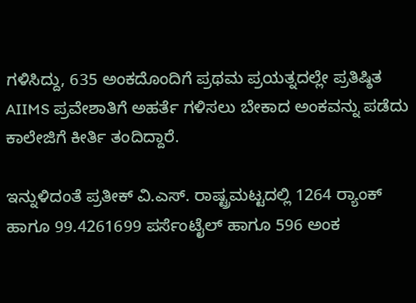ಗಳಿಸಿದ್ದು, 635 ಅಂಕದೊಂದಿಗೆ ಪ್ರಥಮ ಪ್ರಯತ್ನದಲ್ಲೇ ಪ್ರತಿಷ್ಠಿತ AIIMS ಪ್ರವೇಶಾತಿಗೆ ಅಹರ್ತೆ ಗಳಿಸಲು ಬೇಕಾದ ಅಂಕವನ್ನು ಪಡೆದು ಕಾಲೇಜಿಗೆ ಕೀರ್ತಿ ತಂದಿದ್ದಾರೆ.

ಇನ್ನುಳಿದಂತೆ ಪ್ರತೀಕ್ ವಿ.ಎಸ್. ರಾಷ್ಟ್ರಮಟ್ಟದಲ್ಲಿ 1264 ರ‍್ಯಾಂಕ್ ಹಾಗೂ 99.4261699 ಪರ್ಸೆಂಟೈಲ್ ಹಾಗೂ 596 ಅಂಕ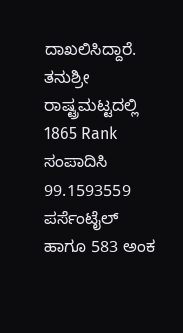ದಾಖಲಿಸಿದ್ದಾರೆ. ತನುಶ್ರೀ ರಾಷ್ಟ್ರಮಟ್ಟದಲ್ಲಿ 1865 Rank ಸಂಪಾದಿಸಿ 99.1593559 ಪರ್ಸೆಂಟೈಲ್ ಹಾಗೂ 583 ಅಂಕ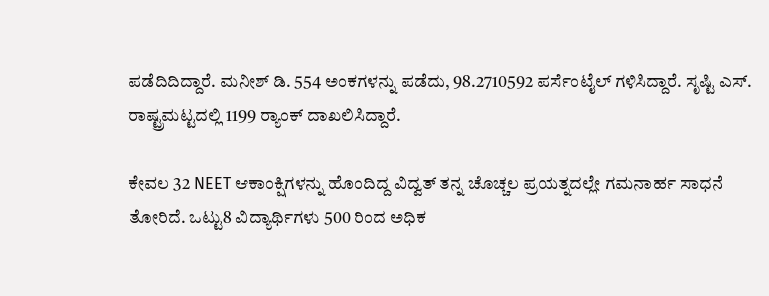ಪಡೆದಿದಿದ್ದಾರೆ. ಮನೀಶ್ ಡಿ. 554 ಅಂಕಗಳನ್ನು ಪಡೆದು, 98.2710592 ಪರ್ಸೆಂಟೈಲ್ ಗಳಿಸಿದ್ದಾರೆ. ಸೃಷ್ಟಿ ಎಸ್. ರಾಷ್ಟ್ರಮಟ್ಟದಲ್ಲಿ 1199 ರ‍್ಯಾಂಕ್ ದಾಖಲಿಸಿದ್ದಾರೆ.

ಕೇವಲ 32 NEET ಆಕಾಂಕ್ಷಿಗಳನ್ನು ಹೊಂದಿದ್ದ ವಿದ್ವತ್ ತನ್ನ ಚೊಚ್ಚಲ ಪ್ರಯತ್ನದಲ್ಲೇ ಗಮನಾರ್ಹ ಸಾಧನೆ ತೋರಿದೆ. ಒಟ್ಟು8 ವಿದ್ಯಾರ್ಥಿಗಳು 500 ರಿಂದ ಅಧಿಕ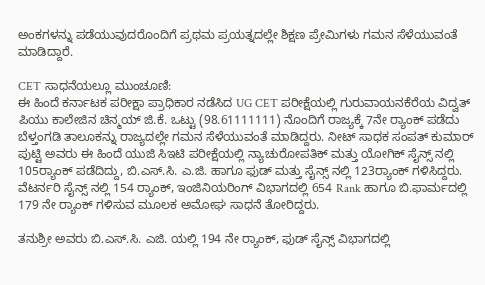ಅಂಕಗಳನ್ನು ಪಡೆಯುವುದರೊಂದಿಗೆ ಪ್ರಥಮ ಪ್ರಯತ್ನದಲ್ಲೇ ಶಿಕ್ಷಣ ಪ್ರೇಮಿಗಳು ಗಮನ ಸೆಳೆಯುವಂತೆ ಮಾಡಿದ್ದಾರೆ.

CET ಸಾಧನೆಯಲ್ಲೂ ಮುಂಚೂಣಿ:
ಈ ಹಿಂದೆ ಕರ್ನಾಟಕ ಪರೀಕ್ಷಾ ಪ್ರಾಧಿಕಾರ ನಡೆಸಿದ UG CET ಪರೀಕ್ಷೆಯಲ್ಲಿ ಗುರುವಾಯನಕೆರೆಯ ವಿದ್ವತ್ ಪಿಯು ಕಾಲೇಜಿನ ಚಿನ್ಮಯ್ ಜಿ.ಕೆ. ಒಟ್ಟು (98.61111111) ನೊಂದಿಗೆ ರಾಜ್ಯಕ್ಕೆ 7ನೇ ರ‍್ಯಾಂಕ್ ಪಡೆದು ಬೆಳ್ತಂಗಡಿ ತಾಲೂಕನ್ನು ರಾಜ್ಯದಲ್ಲೇ ಗಮನ ಸೆಳೆಯುವಂತೆ ಮಾಡಿದ್ದರು. ನೀಟ್ ಸಾಧಕ ಸಂಪತ್ ಕುಮಾರ್ ಪುಟ್ಟಿ ಅವರು ಈ ಹಿಂದೆ ಯುಜಿ ಸಿಇಟಿ ಪರೀಕ್ಷೆಯಲ್ಲಿ ನ್ಯಾಚುರೋಪತಿಕ್ ಮತ್ತು ಯೋಗಿಕ್ ಸೈನ್ಸ್ ನಲ್ಲಿ 105ರ‍್ಯಾಂಕ್ ಪಡೆದಿದ್ದು, ಬಿ.ಎಸ್.ಸಿ. ಎ.ಜಿ. ಹಾಗೂ ಫುಡ್ ಮತ್ತು ಸೈನ್ಸ್ ನಲ್ಲಿ 123ರ‍್ಯಾಂಕ್ ಗಳಿಸಿದ್ದರು. ವೆಟರ್ನರಿ ಸೈನ್ಸ್ ನಲ್ಲಿ 154 ರ‍್ಯಾಂಕ್, ಇಂಜಿನಿಯರಿಂಗ್ ವಿಭಾಗದಲ್ಲಿ 654 Rank ಹಾಗೂ ಬಿ.ಫಾರ್ಮದಲ್ಲಿ 179 ನೇ ರ‍್ಯಾಂಕ್ ಗಳಿಸುವ ಮೂಲಕ ಅಮೋಘ ಸಾಧನೆ ತೋರಿದ್ದರು.

ತನುಶ್ರೀ ಅವರು ಬಿ.ಎಸ್.ಸಿ. ಎಜಿ. ಯಲ್ಲಿ 194 ನೇ ರ‍್ಯಾಂಕ್, ಫುಡ್ ಸೈನ್ಸ್ ವಿಭಾಗದಲ್ಲಿ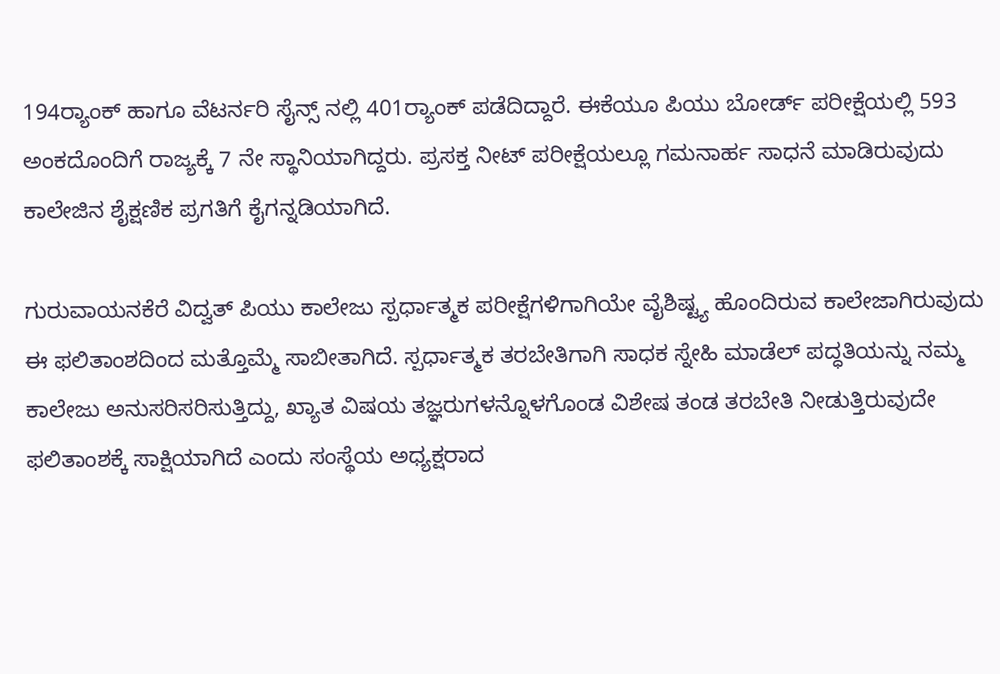194ರ‍್ಯಾಂಕ್ ಹಾಗೂ ವೆಟರ್ನರಿ ಸೈನ್ಸ್ ನಲ್ಲಿ 401ರ‍್ಯಾಂಕ್ ಪಡೆದಿದ್ದಾರೆ. ಈಕೆಯೂ ಪಿಯು ಬೋರ್ಡ್ ಪರೀಕ್ಷೆಯಲ್ಲಿ 593 ಅಂಕದೊಂದಿಗೆ ರಾಜ್ಯಕ್ಕೆ 7 ನೇ ಸ್ಥಾನಿಯಾಗಿದ್ದರು. ಪ್ರಸಕ್ತ ನೀಟ್ ಪರೀಕ್ಷೆಯಲ್ಲೂ ಗಮನಾರ್ಹ ಸಾಧನೆ ಮಾಡಿರುವುದು ಕಾಲೇಜಿನ ಶೈಕ್ಷಣಿಕ ಪ್ರಗತಿಗೆ ಕೈಗನ್ನಡಿಯಾಗಿದೆ.

ಗುರುವಾಯನಕೆರೆ ವಿದ್ವತ್ ಪಿಯು ಕಾಲೇಜು ಸ್ಪರ್ಧಾತ್ಮಕ ಪರೀಕ್ಷೆಗಳಿಗಾಗಿಯೇ ವೈಶಿಷ್ಟ್ಯ ಹೊಂದಿರುವ ಕಾಲೇಜಾಗಿರುವುದು ಈ ಫಲಿತಾಂಶದಿಂದ ಮತ್ತೊಮ್ಮೆ ಸಾಬೀತಾಗಿದೆ. ಸ್ಪರ್ಧಾತ್ಮಕ ತರಬೇತಿಗಾಗಿ ಸಾಧಕ ಸ್ನೇಹಿ ಮಾಡೆಲ್ ಪದ್ಧತಿಯನ್ನು ನಮ್ಮ ಕಾಲೇಜು ಅನುಸರಿಸರಿಸುತ್ತಿದ್ದು, ಖ್ಯಾತ ವಿಷಯ ತಜ್ಞರುಗಳನ್ನೊಳಗೊಂಡ ವಿಶೇಷ ತಂಡ ತರಬೇತಿ ನೀಡುತ್ತಿರುವುದೇ ಫಲಿತಾಂಶಕ್ಕೆ ಸಾಕ್ಷಿಯಾಗಿದೆ ಎಂದು ಸಂಸ್ಥೆಯ ಅಧ್ಯಕ್ಷರಾದ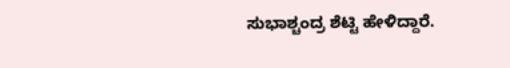ಸುಭಾಶ್ಚಂದ್ರ ಶೆಟ್ಟಿ ಹೇಳಿದ್ದಾರೆ.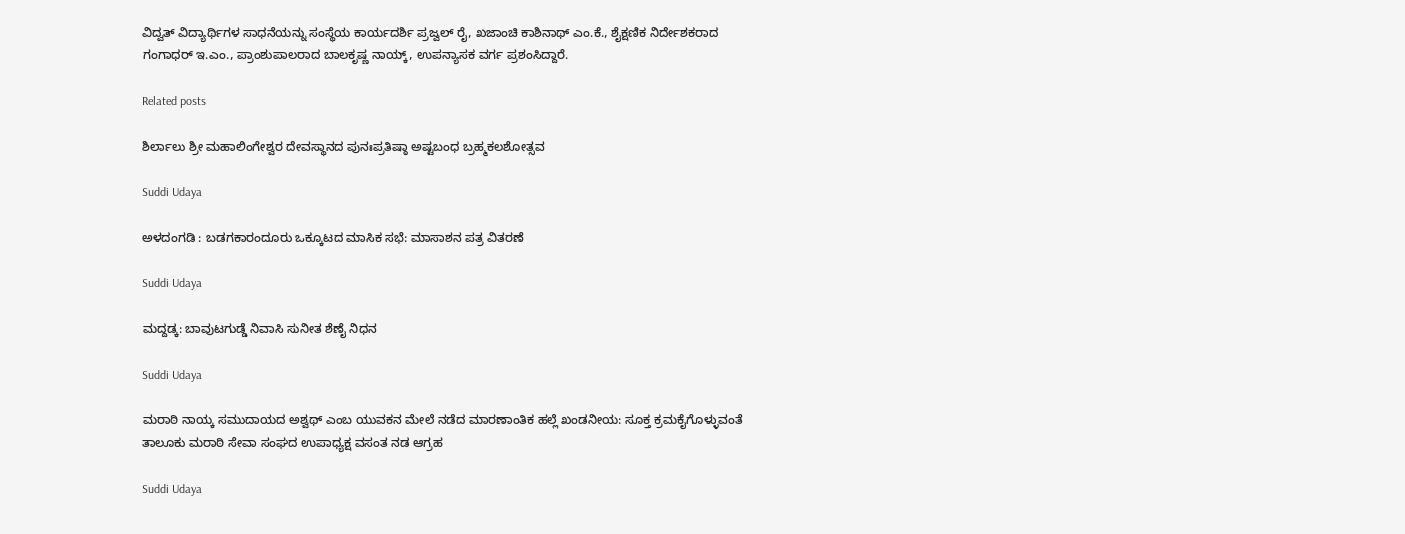ವಿದ್ವತ್ ವಿದ್ಯಾರ್ಥಿಗಳ ಸಾಧನೆಯನ್ನು ಸಂಸ್ಥೆಯ ಕಾರ್ಯದರ್ಶಿ ಪ್ರಜ್ವಲ್ ರೈ, ಖಜಾಂಚಿ ಕಾಶಿನಾಥ್ ಎಂ.ಕೆ., ಶೈಕ್ಷಣಿಕ ನಿರ್ದೇಶಕರಾದ ಗಂಗಾಧರ್ ಇ.ಎಂ., ಪ್ರಾಂಶುಪಾಲರಾದ ಬಾಲಕೃಷ್ಣ ನಾಯ್ಕ್, ಉಪನ್ಯಾಸಕ ವರ್ಗ ಪ್ರಶಂಸಿದ್ದಾರೆ.

Related posts

ಶಿರ್ಲಾಲು ಶ್ರೀ ಮಹಾಲಿಂಗೇಶ್ವರ ದೇವಸ್ಥಾನದ ಪುನಃಪ್ರತಿಷ್ಠಾ ಅಷ್ಟಬಂಧ ಬ್ರಹ್ಮಕಲಶೋತ್ಸವ

Suddi Udaya

ಅಳದಂಗಡಿ : ಬಡಗಕಾರಂದೂರು ಒಕ್ಕೂಟದ ಮಾಸಿಕ ಸಭೆ: ಮಾಸಾಶನ ಪತ್ರ ವಿತರಣೆ

Suddi Udaya

ಮದ್ದಡ್ಕ: ಬಾವುಟಗುಡ್ಡೆ ನಿವಾಸಿ ಸುನೀತ ಶೆಣೈ ನಿಧನ

Suddi Udaya

ಮರಾಠಿ ನಾಯ್ಕ ಸಮುದಾಯದ ಅಶ್ವಥ್ ಎಂಬ ಯುವಕನ ಮೇಲೆ ನಡೆದ ಮಾರಣಾಂತಿಕ ಹಲ್ಲೆ ಖಂಡನೀಯ: ಸೂಕ್ತ ಕ್ರಮಕೈಗೊಳ್ಳುವಂತೆ ತಾಲೂಕು ಮರಾಠಿ ಸೇವಾ ಸಂಘದ ಉಪಾಧ್ಯಕ್ಷ ವಸಂತ ನಡ ಆಗ್ರಹ

Suddi Udaya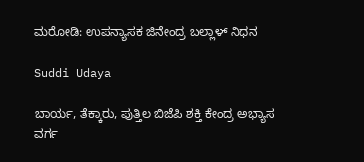ಮರೋಡಿ: ಉಪನ್ಯಾಸಕ ಜಿನೇಂದ್ರ ಬಲ್ಲಾಳ್ ನಿಧನ

Suddi Udaya

ಬಾರ್ಯ, ತೆಕ್ಕಾರು, ಪುತ್ತಿಲ ಬಿಜೆಪಿ ಶಕ್ತಿ ಕೇಂದ್ರ ಅಭ್ಯಾಸ ವರ್ಗ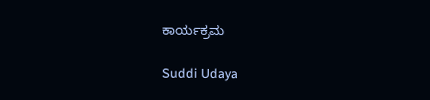ಕಾರ್ಯಕ್ರಮ

Suddi Udaya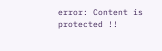error: Content is protected !!